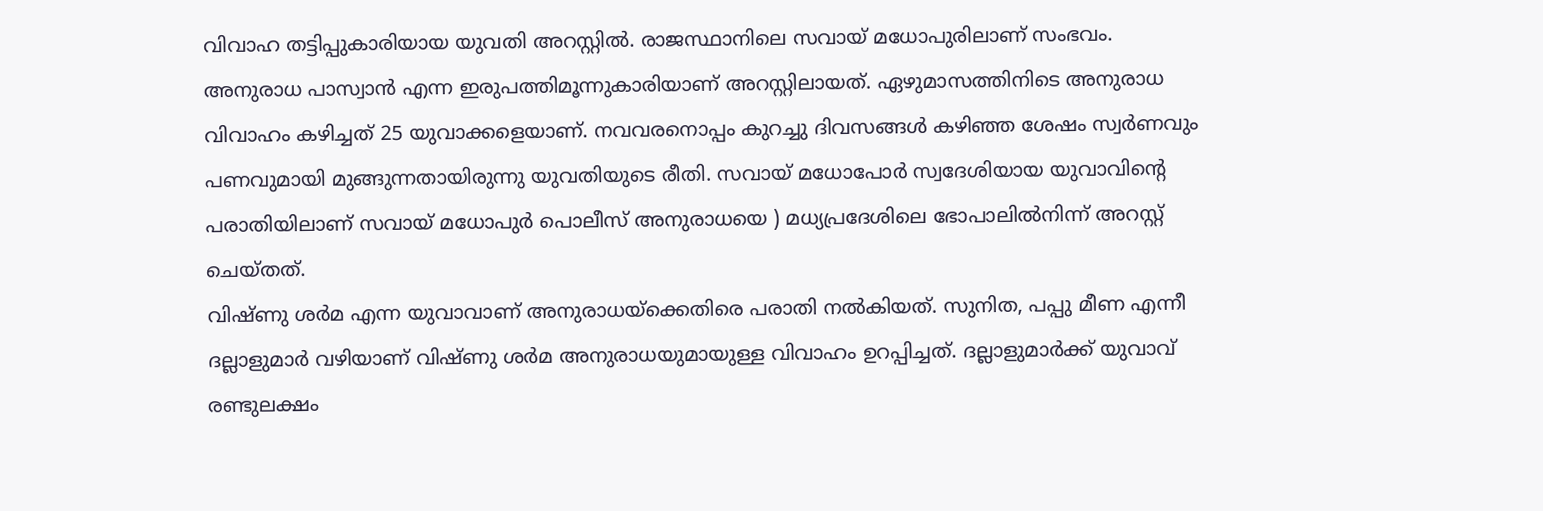വിവാഹ തട്ടിപ്പുകാരിയായ യുവതി അറസ്റ്റിൽ. രാജസ്ഥാനിലെ സവായ് മധോപുരിലാണ് സംഭവം. അനുരാധ പാസ്വാൻ എന്ന ഇരുപത്തിമൂന്നുകാരിയാണ് അറസ്റ്റിലായത്. ഏഴുമാസത്തിനിടെ അനുരാധ വിവാഹം കഴിച്ചത് 25 യുവാക്കളെയാണ്. നവവരനൊപ്പം കുറച്ചു ദിവസങ്ങൾ കഴിഞ്ഞ ശേഷം സ്വർണവും പണവുമായി മുങ്ങുന്നതായിരുന്നു യുവതിയുടെ രീതി. സവായ് മധോപോർ സ്വദേശിയായ യുവാവിന്റെ പരാതിയിലാണ് സവായ് മധോപുർ പൊലീസ് അനുരാധയെ ) മധ്യപ്രദേശിലെ ഭോപാലിൽനിന്ന് അറസ്റ്റ് ചെയ്തത്.
വിഷ്ണു ശർമ എന്ന യുവാവാണ് അനുരാധയ്ക്കെതിരെ പരാതി നൽകിയത്. സുനിത, പപ്പു മീണ എന്നീ ദല്ലാളുമാർ വഴിയാണ് വിഷ്ണു ശർമ അനുരാധയുമായുള്ള വിവാഹം ഉറപ്പിച്ചത്. ദല്ലാളുമാർക്ക് യുവാവ് രണ്ടുലക്ഷം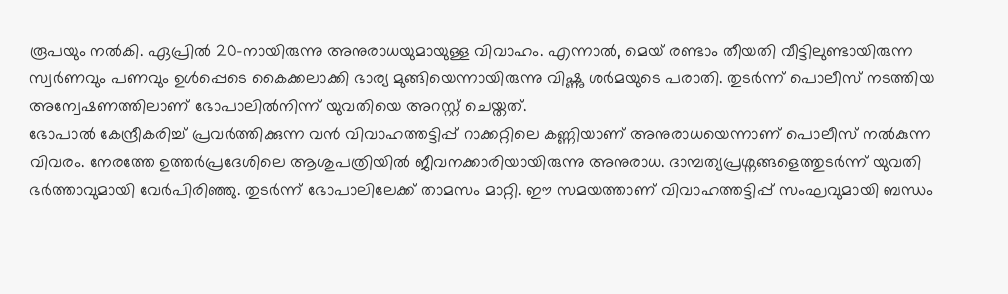രൂപയും നൽകി. ഏപ്രിൽ 20-നായിരുന്നു അനുരാധയുമായുള്ള വിവാഹം. എന്നാൽ, മെയ് രണ്ടാം തീയതി വീട്ടിലുണ്ടായിരുന്ന സ്വർണവും പണവും ഉൾപ്പെടെ കൈക്കലാക്കി ഭാര്യ മുങ്ങിയെന്നായിരുന്നു വിഷ്ണു ശർമയുടെ പരാതി. തുടർന്ന് പൊലീസ് നടത്തിയ അന്വേഷണത്തിലാണ് ഭോപാലിൽനിന്ന് യുവതിയെ അറസ്റ്റ് ചെയ്തത്.
ഭോപാൽ കേന്ദ്രീകരിച്ച് പ്രവർത്തിക്കുന്ന വൻ വിവാഹത്തട്ടിപ്പ് റാക്കറ്റിലെ കണ്ണിയാണ് അനുരാധയെന്നാണ് പൊലീസ് നൽകുന്ന വിവരം. നേരത്തേ ഉത്തർപ്രദേശിലെ ആശുപത്രിയിൽ ജീവനക്കാരിയായിരുന്നു അനുരാധ. ദാമ്പത്യപ്രശ്നങ്ങളെത്തുടർന്ന് യുവതി ഭർത്താവുമായി വേർപിരിഞ്ഞു. തുടർന്ന് ഭോപാലിലേക്ക് താമസം മാറ്റി. ഈ സമയത്താണ് വിവാഹത്തട്ടിപ്പ് സംഘവുമായി ബന്ധം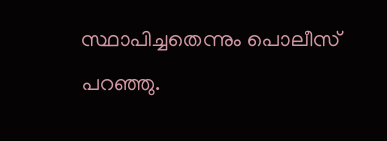സ്ഥാപിച്ചതെന്നും പൊലീസ് പറഞ്ഞു.